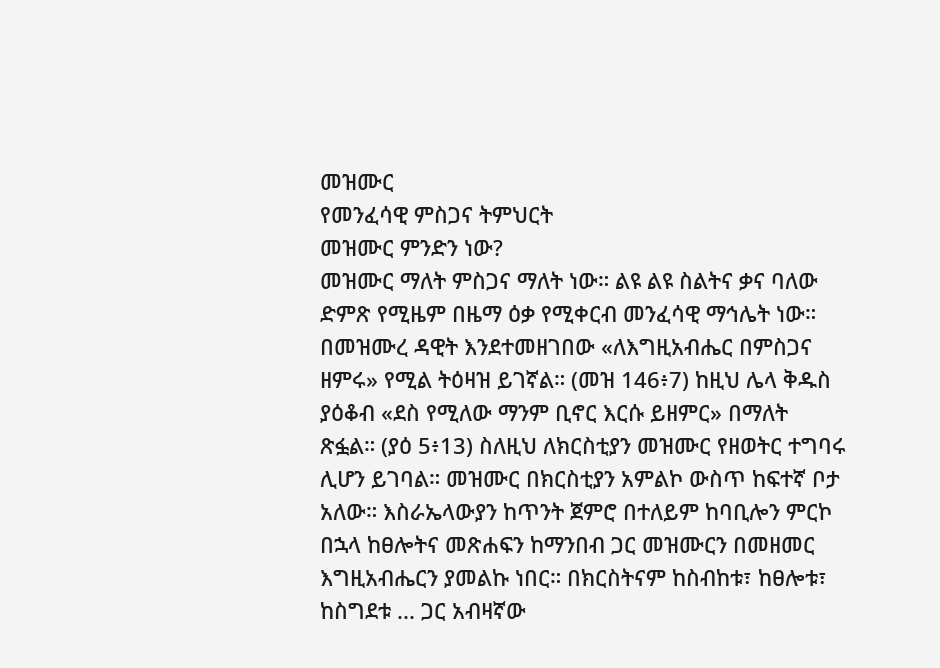መዝሙር
የመንፈሳዊ ምስጋና ትምህርት
መዝሙር ምንድን ነው?
መዝሙር ማለት ምስጋና ማለት ነው። ልዩ ልዩ ስልትና ቃና ባለው ድምጽ የሚዜም በዜማ ዕቃ የሚቀርብ መንፈሳዊ ማኅሌት ነው። በመዝሙረ ዳዊት እንደተመዘገበው «ለእግዚአብሔር በምስጋና ዘምሩ» የሚል ትዕዛዝ ይገኛል። (መዝ 146፥7) ከዚህ ሌላ ቅዱስ ያዕቆብ «ደስ የሚለው ማንም ቢኖር እርሱ ይዘምር» በማለት ጽፏል። (ያዕ 5፥13) ስለዚህ ለክርስቲያን መዝሙር የዘወትር ተግባሩ ሊሆን ይገባል። መዝሙር በክርስቲያን አምልኮ ውስጥ ከፍተኛ ቦታ አለው። እስራኤላውያን ከጥንት ጀምሮ በተለይም ከባቢሎን ምርኮ በኋላ ከፀሎትና መጽሐፍን ከማንበብ ጋር መዝሙርን በመዘመር እግዚአብሔርን ያመልኩ ነበር። በክርስትናም ከስብከቱ፣ ከፀሎቱ፣ ከስግደቱ ... ጋር አብዛኛው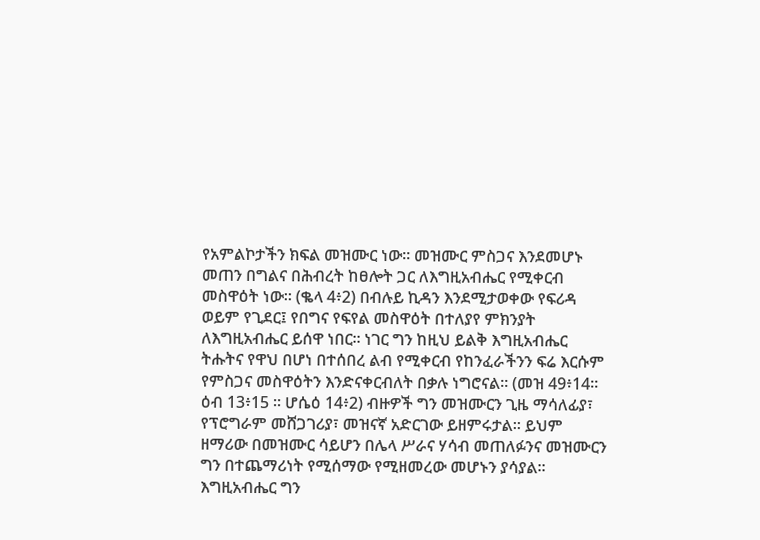የአምልኮታችን ክፍል መዝሙር ነው። መዝሙር ምስጋና እንደመሆኑ መጠን በግልና በሕብረት ከፀሎት ጋር ለእግዚአብሔር የሚቀርብ መስዋዕት ነው። (ቈላ 4፥2) በብሉይ ኪዳን እንደሚታወቀው የፍሪዳ ወይም የጊደር፤ የበግና የፍየል መስዋዕት በተለያየ ምክንያት ለእግዚአብሔር ይሰዋ ነበር። ነገር ግን ከዚህ ይልቅ እግዚአብሔር ትሑትና የዋህ በሆነ በተሰበረ ልብ የሚቀርብ የከንፈራችንን ፍሬ እርሱም የምስጋና መስዋዕትን እንድናቀርብለት በቃሉ ነግሮናል። (መዝ 49፥14። ዕብ 13፥15 ። ሆሴዕ 14፥2) ብዙዎች ግን መዝሙርን ጊዜ ማሳለፊያ፣ የፕሮግራም መሸጋገሪያ፣ መዝናኛ አድርገው ይዘምሩታል። ይህም ዘማሪው በመዝሙር ሳይሆን በሌላ ሥራና ሃሳብ መጠለፉንና መዝሙርን ግን በተጨማሪነት የሚሰማው የሚዘመረው መሆኑን ያሳያል። እግዚአብሔር ግን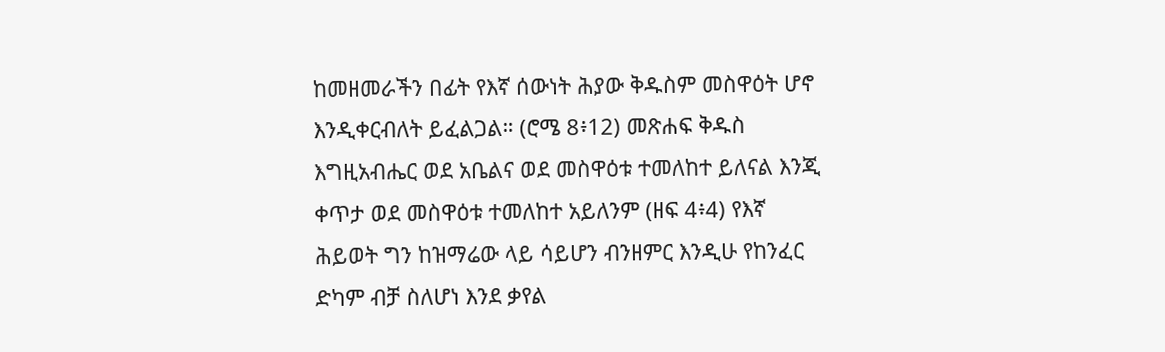ከመዘመራችን በፊት የእኛ ሰውነት ሕያው ቅዱስም መስዋዕት ሆኖ እንዲቀርብለት ይፈልጋል። (ሮሜ 8፥12) መጽሐፍ ቅዱስ እግዚአብሔር ወደ አቤልና ወደ መስዋዕቱ ተመለከተ ይለናል እንጂ ቀጥታ ወደ መስዋዕቱ ተመለከተ አይለንም (ዘፍ 4፥4) የእኛ ሕይወት ግን ከዝማሬው ላይ ሳይሆን ብንዘምር እንዲሁ የከንፈር ድካም ብቻ ስለሆነ እንደ ቃየል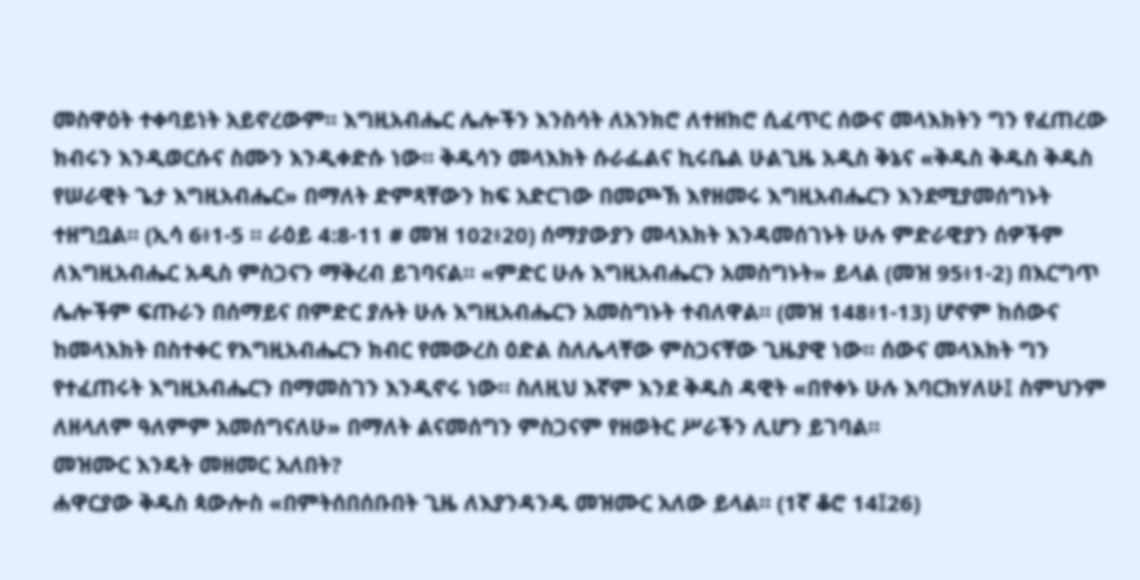መስዋዕት ተቀባይነት አይኖረውም። እግዚአብሔር ሌሎችን እንስሳት ለአንክሮ ለተዘክሮ ሲፈጥር ሰውና መላእክትን ግን የፈጠረው ክብሩን እንዲወርሱና ስሙን እንዲቀድሱ ነው። ቅዱሳን መላእክት ሱራፌልና ኪሩቤል ሁልጊዜ አዲስ ቅኔና «ቅዱስ ቅዱስ ቅዱስ የሠራዊት ጌታ እግዚአብሔር» በማለት ድምጻቸውን ከፍ አድርገው በመጮኽ እየዘመሩ እግዚአብሔርን እንደሚያመሰግኑት ተዘግቧል። (ኢሳ 6፥1-5 ። ራዕይ 4:8-11 # መዝ 102፥20) ሰማያውያን መላእክት እንዳመሰገኑት ሁሉ ምድራዊያን ሰዎችም ለእግዚአብሔር አዲስ ምስጋናን ማቅረብ ይገባናል። «ምድር ሁሉ እግዚአብሔርን አመስግኑት» ይላል (መዝ 95፥1-2) በእርግጥ ሌሎችም ፍጡራን በሰማይና በምድር ያሉት ሁሉ እግዚአብሔርን አመስግኑት ተብለዋል። (መዝ 148፥1-13) ሆኖም ከሰውና ከመላእክት በስተቀር የእግዚአብሔርን ክብር የመውረስ ዕድል ስለሌላቸው ምስጋናቸው ጊዜያዊ ነው። ሰውና መላእክት ግን የተፈጠሩት እግዚአብሔርን በማመስገን እንዲኖሩ ነው። ስለዚህ እኛም እንደ ቅዱስ ዳዊት «በየቀኑ ሁሉ እባርክሃለሁ፤ ስምህንም ለዘላለም ዓለምም አመሰግናለሁ» በማለት ልናመሰግን ምስጋናም የዘወትር ሥራችን ሊሆን ይገባል።
መዝሙር እንዴት መዘመር አለበት?
ሐዋርያው ቅዱስ ጳውሎስ «በምትሰበሰቡበት ጊዜ ለእያንዳንዱ መዝሙር አለው ይላል። (1ኛ ቆሮ 14፤26)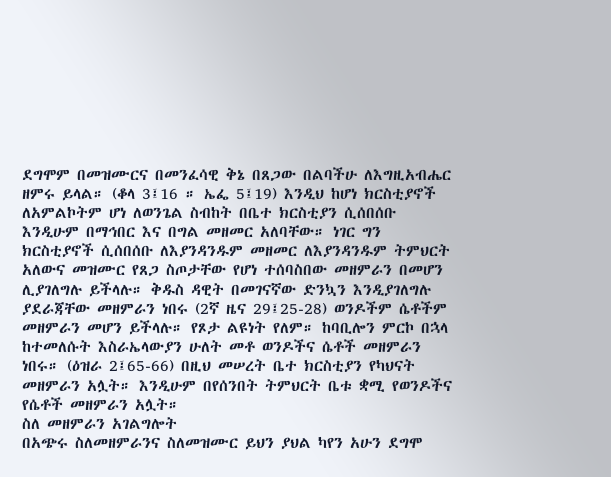ደግሞም በመዝሙርና በመንፈሳዊ ቅኔ በጸጋው በልባችሁ ለእግዚአብሔር ዘምሩ ይላል። (ቆላ 3፤16 ። ኤፌ 5፤19) እንዲህ ከሆነ ክርስቲያኖች ለአምልኮትም ሆነ ለወንጌል ስብከት በቤተ ክርስቲያን ሲሰበሰቡ እንዲሁም በማኅበር እና በግል መዘመር አለባቸው። ነገር ግን ክርስቲያኖች ሲሰበሰቡ ለእያንዳንዱም መዘመር ለእያንዳንዱም ትምህርት አለውና መዝሙር የጸጋ ስጦታቸው የሆነ ተሰባስበው መዘምራን በመሆን ሊያገለግሉ ይችላሉ። ቅዱስ ዳዊት በመገናኛው ድንኳን እንዲያገለግሉ ያደራጃቸው መዘምራን ነበሩ (2ኛ ዜና 29፤25-28) ወንዶችም ሴቶችም መዘምራን መሆን ይችላሉ። የጾታ ልዩነት የለም። ከባቢሎን ምርኮ በኋላ ከተመለሱት እስራኤላውያን ሁለት መቶ ወንዶችና ሴቶች መዘምራን ነበሩ። (ዕዝራ 2፤65-66) በዚህ መሠረት ቤተ ክርስቲያን የካህናት መዘምራን አሏት። እንዲሁም በየሰንበት ትምህርት ቤቱ ቋሚ የወንዶችና የሴቶች መዘምራን አሏት።
ስለ መዘምራን አገልግሎት
በአጭሩ ስለመዘምራንና ስለመዝሙር ይህን ያህል ካየን አሁን ደግሞ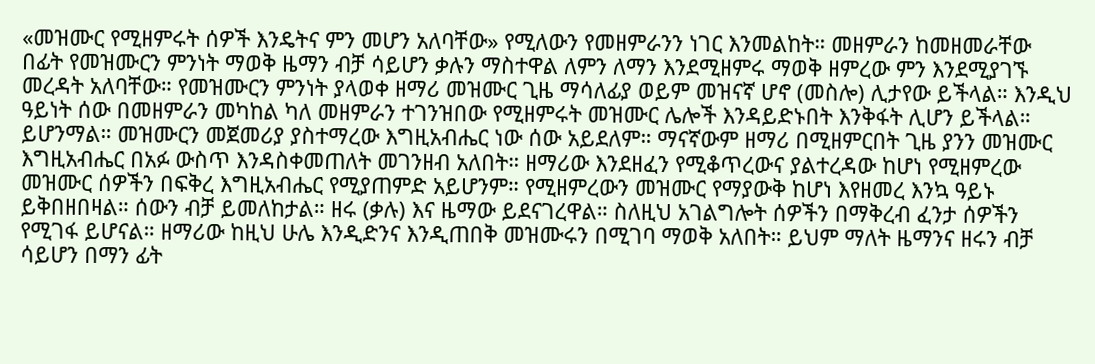«መዝሙር የሚዘምሩት ሰዎች እንዴትና ምን መሆን አለባቸው» የሚለውን የመዘምራንን ነገር እንመልከት። መዘምራን ከመዘመራቸው በፊት የመዝሙርን ምንነት ማወቅ ዜማን ብቻ ሳይሆን ቃሉን ማስተዋል ለምን ለማን እንደሚዘምሩ ማወቅ ዘምረው ምን እንደሚያገኙ መረዳት አለባቸው። የመዝሙርን ምንነት ያላወቀ ዘማሪ መዝሙር ጊዜ ማሳለፊያ ወይም መዝናኛ ሆኖ (መስሎ) ሊታየው ይችላል። እንዲህ ዓይነት ሰው በመዘምራን መካከል ካለ መዘምራን ተገንዝበው የሚዘምሩት መዝሙር ሌሎች እንዳይድኑበት እንቅፋት ሊሆን ይችላል። ይሆንማል። መዝሙርን መጀመሪያ ያስተማረው እግዚአብሔር ነው ሰው አይደለም። ማናኛውም ዘማሪ በሚዘምርበት ጊዜ ያንን መዝሙር እግዚአብሔር በአፉ ውስጥ እንዳስቀመጠለት መገንዘብ አለበት። ዘማሪው እንደዘፈን የሚቆጥረውና ያልተረዳው ከሆነ የሚዘምረው መዝሙር ሰዎችን በፍቅረ እግዚአብሔር የሚያጠምድ አይሆንም። የሚዘምረውን መዝሙር የማያውቅ ከሆነ እየዘመረ እንኳ ዓይኑ ይቅበዘበዛል። ሰውን ብቻ ይመለከታል። ዘሩ (ቃሉ) እና ዜማው ይደናገረዋል። ስለዚህ አገልግሎት ሰዎችን በማቅረብ ፈንታ ሰዎችን የሚገፋ ይሆናል። ዘማሪው ከዚህ ሁሌ እንዲድንና እንዲጠበቅ መዝሙሩን በሚገባ ማወቅ አለበት። ይህም ማለት ዜማንና ዘሩን ብቻ ሳይሆን በማን ፊት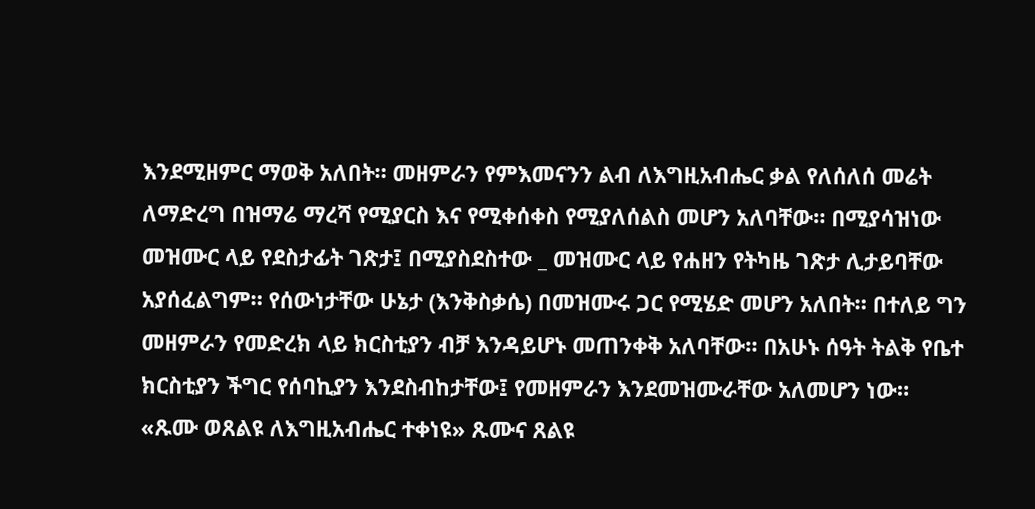እንደሚዘምር ማወቅ አለበት። መዘምራን የምእመናንን ልብ ለእግዚአብሔር ቃል የለሰለሰ መሬት ለማድረግ በዝማሬ ማረሻ የሚያርስ እና የሚቀሰቀስ የሚያለሰልስ መሆን አለባቸው። በሚያሳዝነው መዝሙር ላይ የደስታፊት ገጽታ፤ በሚያስደስተው _ መዝሙር ላይ የሐዘን የትካዜ ገጽታ ሊታይባቸው አያሰፈልግም። የሰውነታቸው ሁኔታ (እንቅስቃሴ) በመዝሙሩ ጋር የሚሄድ መሆን አለበት። በተለይ ግን መዘምራን የመድረክ ላይ ክርስቲያን ብቻ እንዳይሆኑ መጠንቀቅ አለባቸው። በአሁኑ ሰዓት ትልቅ የቤተ ክርስቲያን ችግር የሰባኪያን እንደስብከታቸው፤ የመዘምራን እንደመዝሙራቸው አለመሆን ነው። «ጹሙ ወጸልዩ ለእግዚአብሔር ተቀነዩ» ጹሙና ጸልዩ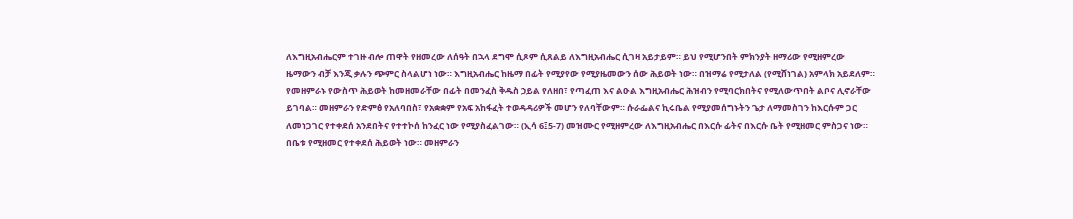ለእግዚአብሔርም ተገዙ ብሎ ጠዋት የዘመረው ለሰዓት በኋላ ደግሞ ሲጾም ሲጸልይ ለእግዚአብሔር ሲገዛ አይታይም። ይህ የሚሆንበት ምክንያት ዘማሪው የሚዘምረው ዜማውን ብቻ እንጂ ቃሉን ጭምር ስላልሆነ ነው። እግዚአብሔር ከዜማ በፊት የሚያየው የሚያዜመውን ሰው ሕይወት ነው። በዝማሬ የሚታለል (የሚሸነገል) አምላክ አይደለም። የመዘምራኑ የውስጥ ሕይወት ከመዘመራቸው በፊት በመንፈስ ቅዱስ ኃይል የለዘበ፣ የጣፈጠ እና ልዑል እግዚአብሔር ሕዝብን የሚባርክበትና የሚለውጥበት ልቦና ሊኖራቸው ይገባል። መዘምራን የድምፅ የአለባበስ፣ የአቋቋም የአፍ አከፋፈት ተወዳዳሪዎች መሆን የለባቸውም። ሱራፌልና ኪሩቤል የሚያመሰግኑትን ጌታ ለማመስገን ከእርሱም ጋር ለመነጋገር የተቀደሰ አንደበትና የተተኮሰ ከንፈር ነው የሚያስፈልገው። (ኢሳ 6፤5-7) መዝሙር የሚዘምረው ለእግዚአብሔር በእርሱ ፊትና በእርሱ ቤት የሚዘመር ምስጋና ነው። በቤቱ የሚዘመር የተቀደሰ ሕይወት ነው። መዘምራን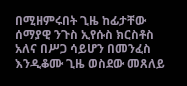በሚዘምሩበት ጊዜ ከፊታቸው ሰማያዊ ንጉስ ኢየሱስ ክርስቶስ አለና በሥጋ ሳይሆን በመንፈስ እንዲቆሙ ጊዜ ወስደው መጸለይ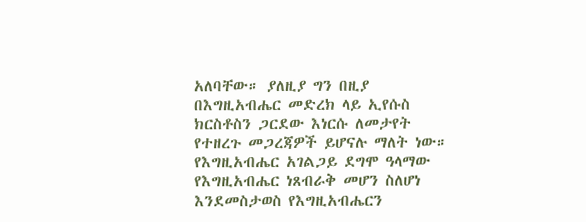አለባቸው። ያለዚያ ግን በዚያ በእግዚአብሔር መድረክ ላይ ኢየሱስ ክርስቶስን ጋርደው እነርሱ ለመታየት የተዘረጉ መጋረጃዎች ይሆናሉ ማለት ነው። የእግዚአብሔር አገልጋይ ደግሞ ዓላማው የእግዚአብሔር ነጸብራቅ መሆን ስለሆነ እንደመስታወስ የእግዚአብሔርን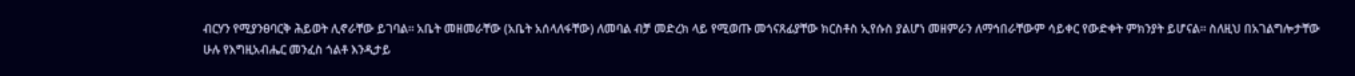ብርሃን የሚያንፀባርቅ ሕይወት ሊኖራቸው ይገባል። አቤት መዘመራቸው (አቤት አሰላለፋቸው) ለመባል ብቻ መድረክ ላይ የሚወጡ መጎናጸፊያቸው ክርስቶስ ኢየሱስ ያልሆነ መዘምራን ለማኅበራቸውም ሳይቀር የውድቀት ምክንያት ይሆናል። ስለዚህ በአገልግሎታቸው ሁሉ የእግዚአብሔር መንፈስ ጎልቶ እንዲታይ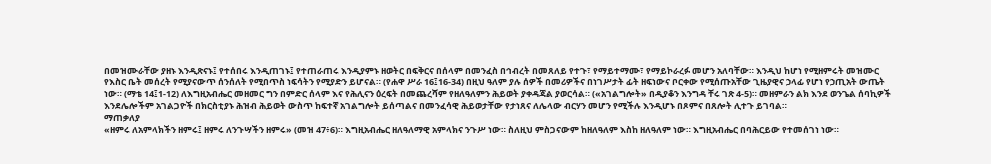በመዝሙራቸው ያዘኑ እንዲጽናኑ፤ የተሰበሩ እንዲጠገኑ፤ የተጠራጠሩ እንዲያምኑ ዘወትር በፍቅርና በሰላም በመንፈስ በኅብረት በመጸለይ የተጉ፣ የማይተማሙ፣ የማይኮራረፉ መሆን አለባቸው። እንዲህ ከሆነ የሚዘምሩት መዝሙር የእስር ቤት መሰረት የሚያናውጥ ሰንሰለት የሚበጥስ ነፍሳትን የሚያድን ይሆናል። (የሐዋ ሥራ 16፤16-34) በዚህ ዓለም ያሉ ሰዎች በመሪዎችና በነገሥታት ፊት ዘፍነውና ቦርቀው የሚሰጡአቸው ጊዜያዊና ኃላፊ የሆነ የኃጢአት ውጤት ነው። (ማቴ 14፤1-12) ለእግዚአብሔር መዘመር ግን በምድር ሰላም እና የሕሊናን ዕረፍት በመጨረሻም የዘለዓለምን ሕይወት ያቀዳጃል ያወርሳል። («አገልግሎት» በዲያቆን እንግዳ ቸሩ ገጽ 4-5)። መዘምራን ልክ እንደ ወንጌል ሰባኪዎች እንደሌሎችም አገልጋዮች በክርስቲያኑ ሕዝብ ሕይወት ውስጥ ከፍተኛ አገልግሎት ይሰጣልና በመንፈሳዊ ሕይወታቸው የታነጸና ለሌላው ብርሃን መሆን የሚችሉ እንዲሆኑ በጾምና በጸሎት ሊተጉ ይገባል።
ማጠቃለያ
«ዘምሩ ለአምላክችን ዘምሩ፤ ዘምሩ ለንጉሣችን ዘምሩ» (መዝ 47፥6)። እግዚአብሔር ዘለዓለማዊ አምላክና ንጉሥ ነው። ስለዚህ ምስጋናውም ከዘለዓለም እስከ ዘለዓለም ነው። እግዚአብሔር በባሕርይው የተመሰገነ ነው።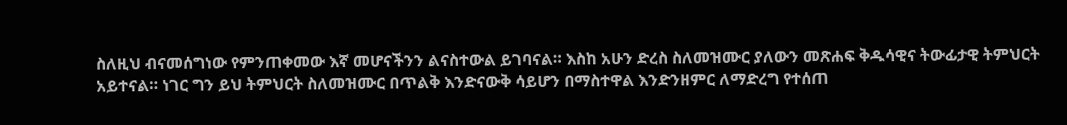ስለዚህ ብናመሰግነው የምንጠቀመው እኛ መሆናችንን ልናስተውል ይገባናል። እስከ አሁን ድረስ ስለመዝሙር ያለውን መጽሐፍ ቅዱሳዊና ትውፊታዊ ትምህርት አይተናል። ነገር ግን ይህ ትምህርት ስለመዝሙር በጥልቅ እንድናውቅ ሳይሆን በማስተዋል እንድንዘምር ለማድረግ የተሰጠ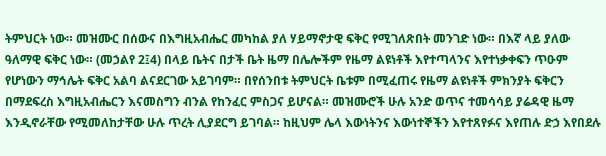ትምህርት ነው። መዝሙር በሰውና በእግዚአብሔር መካከል ያለ ሃይማኖታዊ ፍቅር የሚገለጽበት መንገድ ነው። በእኛ ላይ ያለው ዓለማዊ ፍቅር ነው። (መኃልየ 2፤4) በላይ ቤትና በታች ቤት ዜማ በሌሎችም የዜማ ልዩነቶች እየተጣላንና እየተነቃቀፍን ጥዑም የሆነውን ማኅሌት ፍቅር አልባ ልናደርገው አይገባም። በየሰንበቱ ትምህርት ቤቱም በሚፈጠሩ የዜማ ልዩነቶች ምክንያት ፍቅርን በማደፍረስ እግዚአብሔርን እናመስግን ብንል የከንፈር ምስጋና ይሆናል። መዝሙሮች ሁሉ አንድ ወጥና ተመሳሳይ ያሬዳዊ ዜማ እንዲኖራቸው የሚመለከታቸው ሁሉ ጥረት ሊያደርግ ይገባል። ከዚህም ሌላ እውነትንና እውነተኞችን እየተጸየፉና እየጠሉ ድኃ እየበደሉ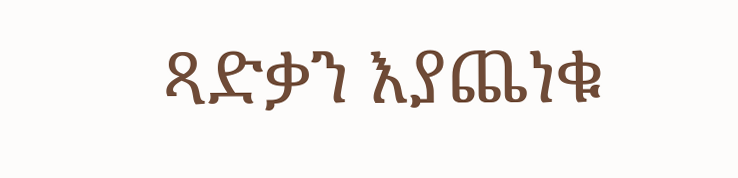ጻድቃን እያጨነቁ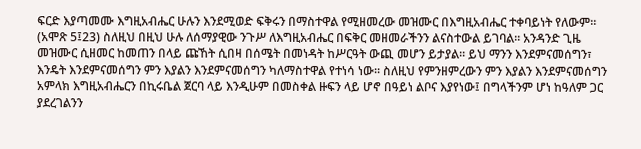ፍርድ እያጣመሙ እግዚአብሔር ሁሉን እንደሚወድ ፍቅሩን በማስተዋል የሚዘመረው መዝሙር በእግዚአብሔር ተቀባይነት የለውም። (አሞጽ 5፤23) ስለዚህ በዚህ ሁሉ ለሰማያዊው ንጉሥ ለእግዚአብሔር በፍቅር መዘመራችንን ልናስተውል ይገባል። አንዳንድ ጊዜ መዝሙር ሲዘመር ከመጠን በላይ ጩኸት ሲበዛ በሰሜት በመነዳት ከሥርዓት ውጪ መሆን ይታያል። ይህ ማንን እንደምናመሰግን፣ እንዴት እንደምናመሰግን ምን እያልን እንደምናመሰግን ካለማስተዋል የተነሳ ነው። ስለዚህ የምንዘምረውን ምን እያልን እንደምናመሰግን አምላክ እግዚአብሔርን በኪሩቤል ጀርባ ላይ እንዲሁም በመስቀል ዙፍን ላይ ሆኖ በዓይነ ልቦና እያየነው፤ በግላችንም ሆነ ከዓለም ጋር ያደረገልንን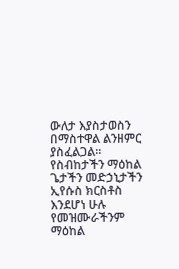ውለታ እያስታወስን በማስተዋል ልንዘምር ያስፈልጋል። የስብከታችን ማዕከል ጌታችን መድኃኒታችን ኢየሱስ ክርስቶስ እንደሆነ ሁሉ የመዝሙራችንም ማዕከል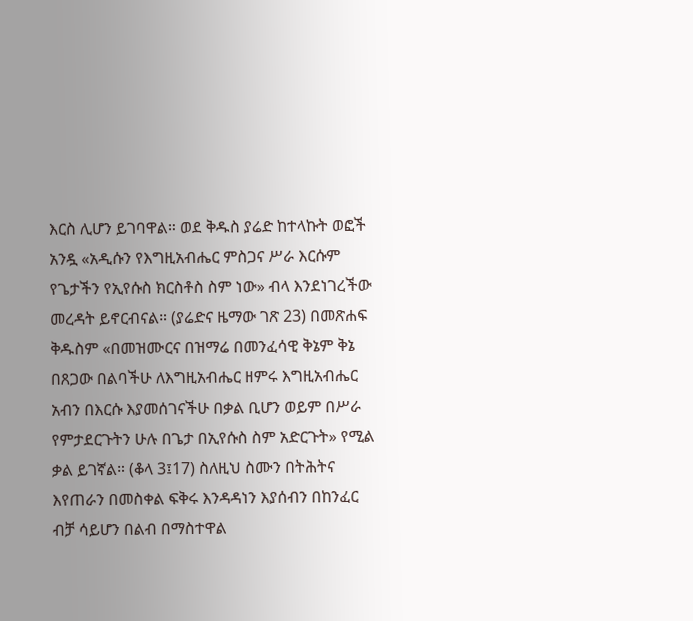እርስ ሊሆን ይገባዋል። ወደ ቅዱስ ያሬድ ከተላኩት ወፎች አንዷ «አዲሱን የእግዚአብሔር ምስጋና ሥራ እርሱም የጌታችን የኢየሱስ ክርስቶስ ስም ነው» ብላ እንደነገረችው መረዳት ይኖርብናል። (ያሬድና ዜማው ገጽ 23) በመጽሐፍ ቅዱስም «በመዝሙርና በዝማሬ በመንፈሳዊ ቅኔም ቅኔ በጸጋው በልባችሁ ለእግዚአብሔር ዘምሩ እግዚአብሔር አብን በእርሱ እያመሰገናችሁ በቃል ቢሆን ወይም በሥራ የምታደርጉትን ሁሉ በጌታ በኢየሱስ ስም አድርጉት» የሚል ቃል ይገኛል። (ቆላ 3፤17) ስለዚህ ስሙን በትሕትና እየጠራን በመስቀል ፍቅሩ እንዳዳነን እያሰብን በከንፈር ብቻ ሳይሆን በልብ በማስተዋል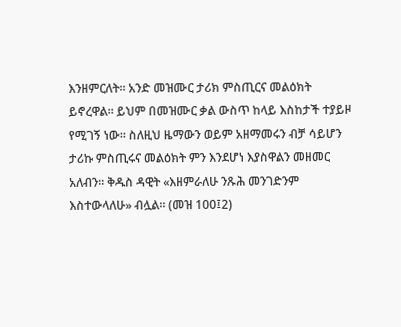እንዘምርለት። አንድ መዝሙር ታሪክ ምስጢርና መልዕክት ይኖረዋል። ይህም በመዝሙር ቃል ውስጥ ከላይ እስከታች ተያይዞ የሚገኝ ነው። ስለዚህ ዜማውን ወይም አዘማመሩን ብቻ ሳይሆን ታሪኩ ምስጢሩና መልዕክት ምን እንደሆነ እያስዋልን መዘመር አለብን። ቅዱስ ዳዊት «እዘምራለሁ ንጹሕ መንገድንም እስተውላለሁ» ብሏል። (መዝ 100፤2)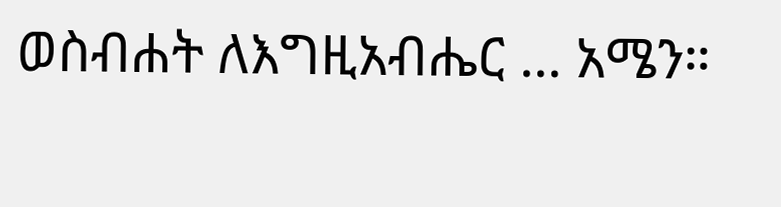ወስብሐት ለእግዚአብሔር ... አሜን።